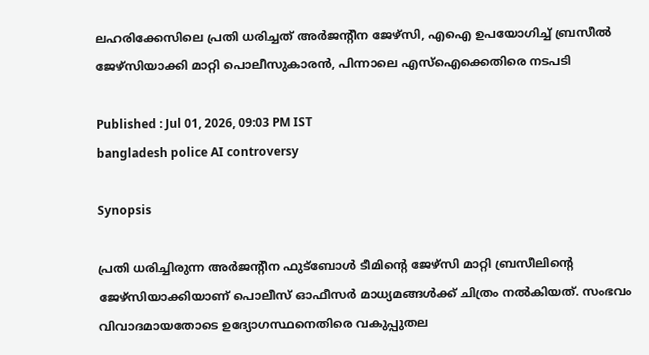ലഹരിക്കേസിലെ പ്രതി ധരിച്ചത് അർജന്റീന ജേഴ്സി, എഐ ഉപയോഗിച്ച് ബ്രസീൽ ജേഴ്സിയാക്കി മാറ്റി പൊലീസുകാരൻ, പിന്നാലെ എസ്ഐക്കെതിരെ നടപടി

Published : Jul 01, 2026, 09:03 PM IST
bangladesh police AI controversy

Synopsis

പ്രതി ധരിച്ചിരുന്ന അർജന്റീന ഫുട്ബോൾ ടീമിന്റെ ജേഴ്സി മാറ്റി ബ്രസീലിന്റെ ജേഴ്സിയാക്കിയാണ് പൊലീസ് ഓഫീസർ മാധ്യമങ്ങൾക്ക് ചിത്രം നൽകിയത്. സംഭവം വിവാദമായതോടെ ഉദ്യോഗസ്ഥനെതിരെ വകുപ്പുതല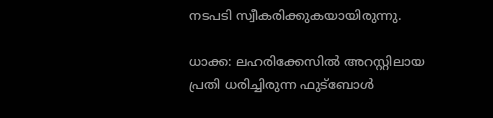നടപടി സ്വീകരിക്കുകയായിരുന്നു.

ധാക്ക: ലഹരിക്കേസിൽ അറസ്റ്റിലായ പ്രതി ധരിച്ചിരുന്ന ഫുട്ബോൾ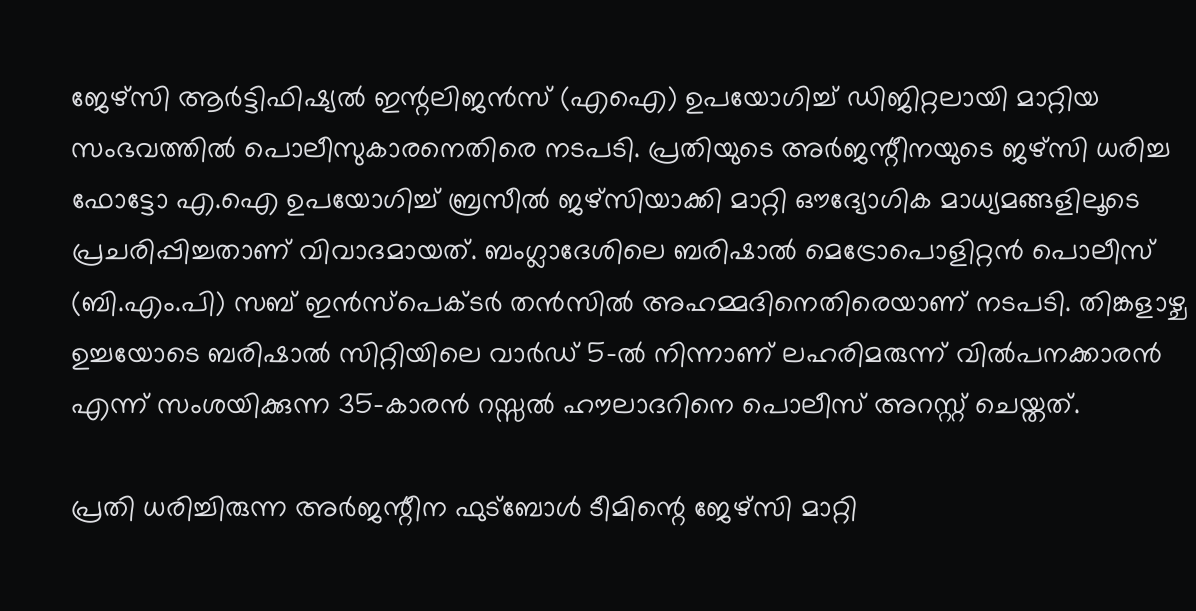ജേഴ്സി ആർട്ടിഫിഷ്യൽ ഇന്റലിജൻസ് (എഐ) ഉപയോഗിച്ച് ഡിജിറ്റലായി മാറ്റിയ സംഭവത്തിൽ പൊലീസുകാരനെതിരെ നടപടി. പ്രതിയുടെ അർജന്റീനയുടെ ജഴ്സി ധരിച്ച ഫോട്ടോ എ.ഐ ഉപയോഗിച്ച് ബ്രസീൽ ജഴ്സിയാക്കി മാറ്റി ഔദ്യോഗിക മാധ്യമങ്ങളിലൂടെ പ്രചരിപ്പിച്ചതാണ് വിവാദമായത്. ബംഗ്ലാദേശിലെ ബരിഷാൽ മെട്രോപൊളിറ്റൻ പൊലീസ് (ബി.എം.പി) സബ് ഇൻസ്‌പെക്ടർ തൻസിൽ അഹമ്മദിനെതിരെയാണ് നടപടി. തിങ്കളാഴ്ച ഉച്ചയോടെ ബരിഷാൽ സിറ്റിയിലെ വാർഡ് 5-ൽ നിന്നാണ് ലഹരിമരുന്ന് വിൽപനക്കാരൻ എന്ന് സംശയിക്കുന്ന 35-കാരൻ റസ്സൽ ഹൗലാദറിനെ പൊലീസ് അറസ്റ്റ് ചെയ്തത്.

പ്രതി ധരിച്ചിരുന്ന അർജന്റീന ഫുട്ബോൾ ടീമിന്റെ ജേഴ്സി മാറ്റി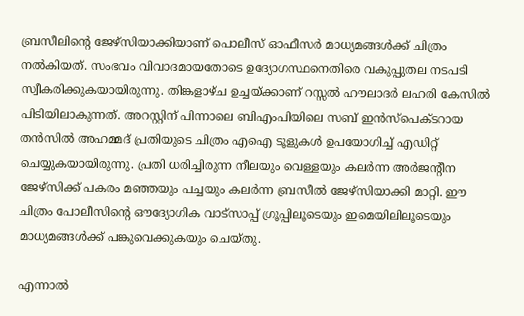ബ്രസീലിന്റെ ജേഴ്സിയാക്കിയാണ് പൊലീസ് ഓഫീസർ മാധ്യമങ്ങൾക്ക് ചിത്രം നൽകിയത്. സംഭവം വിവാദമായതോടെ ഉദ്യോഗസ്ഥനെതിരെ വകുപ്പുതല നടപടി സ്വീകരിക്കുകയായിരുന്നു. തിങ്കളാഴ്ച ഉച്ചയ്ക്കാണ് റസ്സൽ ഹൗലാദർ ലഹരി കേസിൽ പിടിയിലാകുന്നത്. അറസ്റ്റിന് പിന്നാലെ ബിഎംപിയിലെ സബ് ഇൻസ്പെക്ടറായ തൻസിൽ അഹമ്മദ് പ്രതിയുടെ ചിത്രം എഐ ടൂളുകൾ ഉപയോഗിച്ച് എഡിറ്റ് ചെയ്യുകയായിരുന്നു. പ്രതി ധരിച്ചിരുന്ന നീലയും വെള്ളയും കലർന്ന അർജന്റീന ജേഴ്സിക്ക് പകരം മഞ്ഞയും പച്ചയും കലർന്ന ബ്രസീൽ ജേഴ്സിയാക്കി മാറ്റി. ഈ ചിത്രം പോലീസിന്റെ ഔദ്യോഗിക വാട്സാപ്പ് ഗ്രൂപ്പിലൂടെയും ഇമെയിലിലൂടെയും മാധ്യമങ്ങൾക്ക് പങ്കുവെക്കുകയും ചെയ്തു.

എന്നാൽ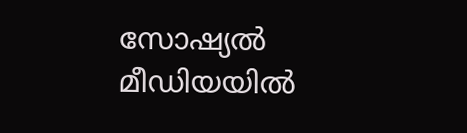സോഷ്യൽ മീഡിയയിൽ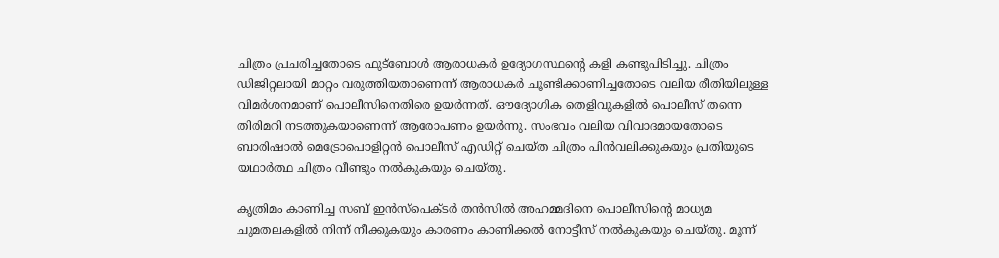ചിത്രം പ്രചരിച്ചതോടെ ഫുട്ബോൾ ആരാധകർ ഉദ്യോഗസ്ഥന്റെ കളി കണ്ടുപിടിച്ചു. ചിത്രം ഡിജിറ്റലായി മാറ്റം വരുത്തിയതാണെന്ന് ആരാധകർ ചൂണ്ടിക്കാണിച്ചതോടെ വലിയ രീതിയിലുള്ള വിമർശനമാണ് പൊലീസിനെതിരെ ഉയർന്നത്. ഔദ്യോഗിക തെളിവുകളിൽ പൊലീസ് തന്നെ തിരിമറി നടത്തുകയാണെന്ന് ആരോപണം ഉയർന്നു. സംഭവം വലിയ വിവാദമായതോടെ ബാരിഷാൽ മെട്രോപൊളിറ്റൻ പൊലീസ് എഡിറ്റ് ചെയ്ത ചിത്രം പിൻവലിക്കുകയും പ്രതിയുടെ യഥാർത്ഥ ചിത്രം വീണ്ടും നൽകുകയും ചെയ്തു.

കൃത്രിമം കാണിച്ച സബ് ഇൻസ്പെക്ടർ തൻസിൽ അഹമ്മദിനെ പൊലീസിന്റെ മാധ്യമ ചുമതലകളിൽ നിന്ന് നീക്കുകയും കാരണം കാണിക്കൽ നോട്ടീസ് നൽകുകയും ചെയ്തു. മൂന്ന്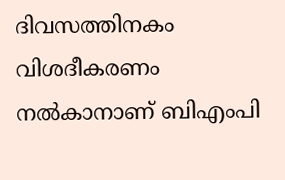ദിവസത്തിനകം വിശദീകരണം നൽകാനാണ് ബിഎംപി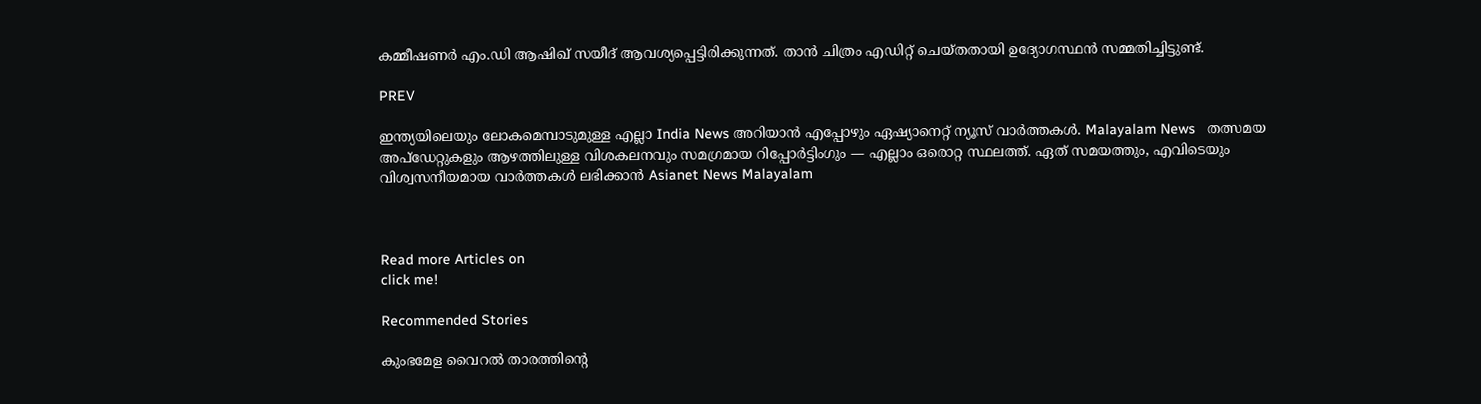കമ്മീഷണർ എം.ഡി ആഷിഖ് സയീദ് ആവശ്യപ്പെട്ടിരിക്കുന്നത്. താൻ ചിത്രം എഡിറ്റ് ചെയ്തതായി ഉദ്യോഗസ്ഥൻ സമ്മതിച്ചിട്ടുണ്ട്.

PREV

ഇന്ത്യയിലെയും ലോകമെമ്പാടുമുള്ള എല്ലാ India News അറിയാൻ എപ്പോഴും ഏഷ്യാനെറ്റ് ന്യൂസ് വാർത്തകൾ. Malayalam News   തത്സമയ അപ്‌ഡേറ്റുകളും ആഴത്തിലുള്ള വിശകലനവും സമഗ്രമായ റിപ്പോർട്ടിംഗും — എല്ലാം ഒരൊറ്റ സ്ഥലത്ത്. ഏത് സമയത്തും, എവിടെയും വിശ്വസനീയമായ വാർത്തകൾ ലഭിക്കാൻ Asianet News Malayalam



Read more Articles on
click me!

Recommended Stories

കുംഭമേള വൈറൽ താരത്തിന്റെ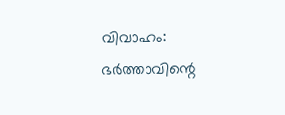വിവാഹം: ഭർത്താവിന്റെ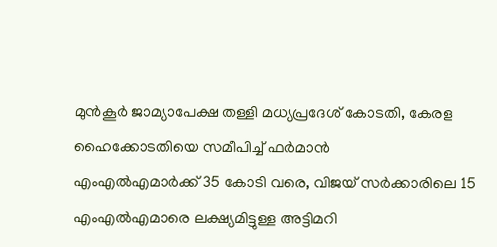മുൻകൂർ ജാമ്യാപേക്ഷ തള്ളി മധ്യപ്രദേശ് കോടതി, കേരള ഹൈക്കോടതിയെ സമീപിച്ച് ഫർമാൻ
എംഎൽഎമാർക്ക് 35 കോടി വരെ, വിജയ് സർക്കാരിലെ 15 എംഎൽഎമാരെ ലക്ഷ്യമിട്ടുള്ള അട്ടിമറി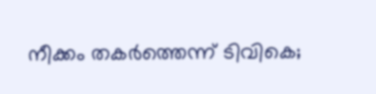നീക്കം തകർത്തെന്ന് ടിവികെ;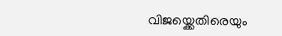വിജയ്ക്കെതിരെയും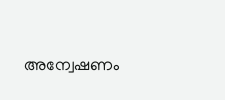അന്വേഷണം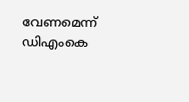വേണമെന്ന് ഡിഎംകെ